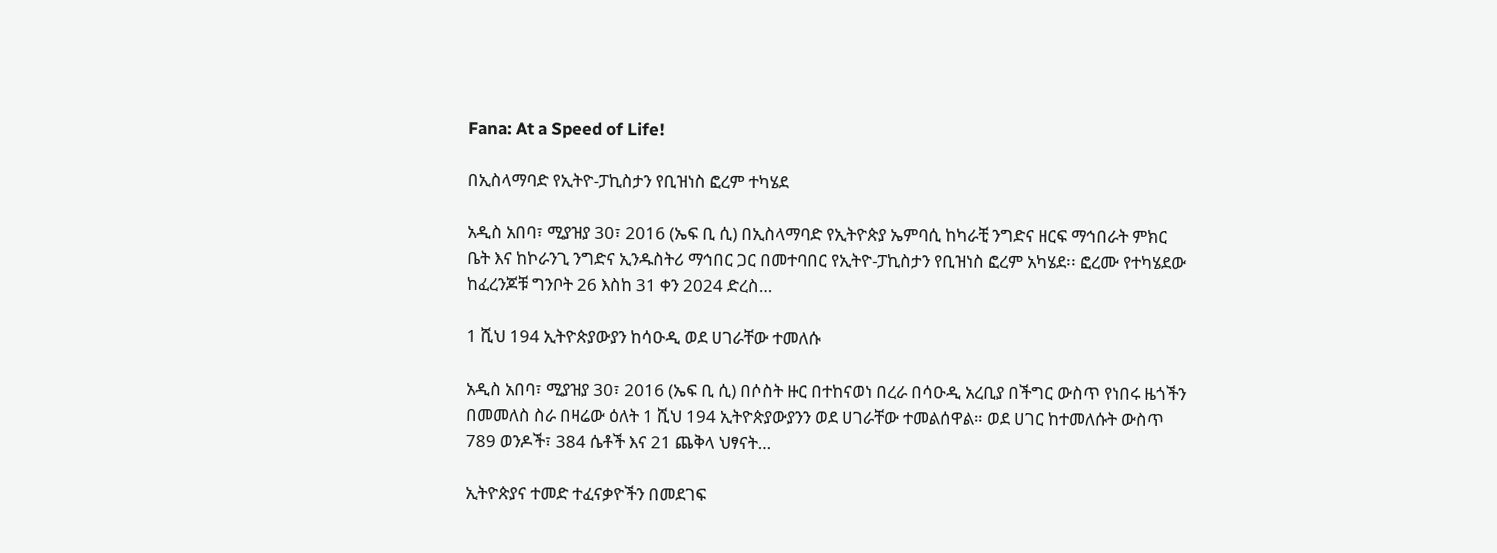Fana: At a Speed of Life!

በኢስላማባድ የኢትዮ-ፓኪስታን የቢዝነስ ፎረም ተካሄደ

አዲስ አበባ፣ ሚያዝያ 30፣ 2016 (ኤፍ ቢ ሲ) በኢስላማባድ የኢትዮጵያ ኤምባሲ ከካራቺ ንግድና ዘርፍ ማኅበራት ምክር ቤት እና ከኮራንጊ ንግድና ኢንዱስትሪ ማኅበር ጋር በመተባበር የኢትዮ-ፓኪስታን የቢዝነስ ፎረም አካሄደ፡፡ ፎረሙ የተካሄደው ከፈረንጆቹ ግንቦት 26 እስከ 31 ቀን 2024 ድረስ…

1 ሺህ 194 ኢትዮጵያውያን ከሳዑዲ ወደ ሀገራቸው ተመለሱ

አዲስ አበባ፣ ሚያዝያ 30፣ 2016 (ኤፍ ቢ ሲ) በሶስት ዙር በተከናወነ በረራ በሳዑዲ አረቢያ በችግር ውስጥ የነበሩ ዜጎችን በመመለስ ስራ በዛሬው ዕለት 1 ሺህ 194 ኢትዮጵያውያንን ወደ ሀገራቸው ተመልሰዋል። ወደ ሀገር ከተመለሱት ውስጥ 789 ወንዶች፣ 384 ሴቶች እና 21 ጨቅላ ህፃናት…

ኢትዮጵያና ተመድ ተፈናቃዮችን በመደገፍ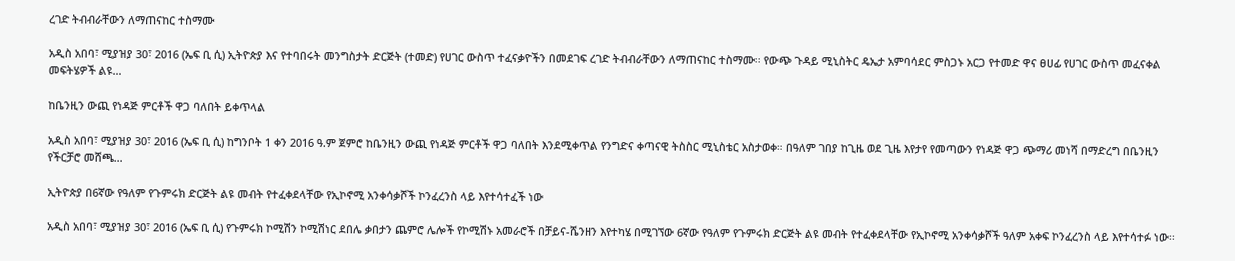ረገድ ትብብራቸውን ለማጠናከር ተስማሙ

አዲስ አበባ፣ ሚያዝያ 30፣ 2016 (ኤፍ ቢ ሲ) ኢትዮጵያ እና የተባበሩት መንግስታት ድርጅት (ተመድ) የሀገር ውስጥ ተፈናቃዮችን በመደገፍ ረገድ ትብብራቸውን ለማጠናከር ተስማሙ፡፡ የውጭ ጉዳይ ሚኒስትር ዴኤታ አምባሳደር ምስጋኑ አርጋ የተመድ ዋና ፀሀፊ የሀገር ውስጥ መፈናቀል መፍትሄዎች ልዩ…

ከቤንዚን ውጪ የነዳጅ ምርቶች ዋጋ ባለበት ይቀጥላል

አዲስ አበባ፣ ሚያዝያ 30፣ 2016 (ኤፍ ቢ ሲ) ከግንቦት 1 ቀን 2016 ዓ.ም ጀምሮ ከቤንዚን ውጪ የነዳጅ ምርቶች ዋጋ ባለበት እንደሚቀጥል የንግድና ቀጣናዊ ትስስር ሚኒስቴር አስታወቀ። በዓለም ገበያ ከጊዜ ወደ ጊዜ እየታየ የመጣውን የነዳጅ ዋጋ ጭማሪ መነሻ በማድረግ በቤንዚን የችርቻሮ መሸጫ…

ኢትዮጵያ በ6ኛው የዓለም የጉምሩክ ድርጅት ልዩ መብት የተፈቀደላቸው የኢኮኖሚ አንቀሳቃሾች ኮንፈረንስ ላይ እየተሳተፈች ነው

አዲስ አበባ፣ ሚያዝያ 30፣ 2016 (ኤፍ ቢ ሲ) የጉምሩክ ኮሚሽን ኮሚሽነር ደበሌ ቃበታን ጨምሮ ሌሎች የኮሚሽኑ አመራሮች በቻይና-ሼንዘን እየተካሄ በሚገኘው 6ኛው የዓለም የጉምሩክ ድርጅት ልዩ መብት የተፈቀደላቸው የኢኮኖሚ አንቀሳቃሾች ዓለም አቀፍ ኮንፈረንስ ላይ እየተሳተፉ ነው፡፡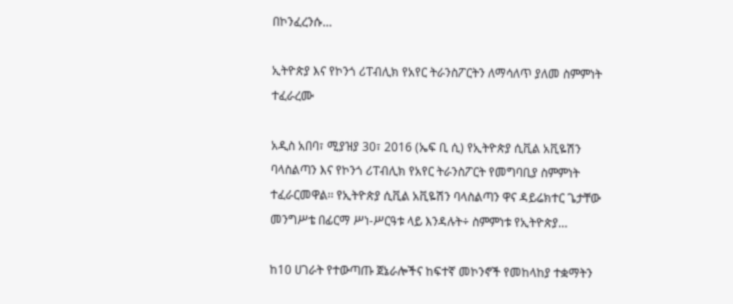በኮንፈረንሱ…

ኢትዮጵያ እና የኮንጎ ሪፐብሊክ የአየር ትራንስፖርትን ለማሳለጥ ያለመ ስምምነት ተፈራረሙ

አዲስ አበባ፣ ሚያዝያ 30፣ 2016 (ኤፍ ቢ ሲ) የኢትዮጵያ ሲቪል አቪዬሽን ባላስልጣን እና የኮንጎ ሪፐብሊክ የአየር ትራንስፖርት የመግባቢያ ስምምነት ተፈራርመዋል፡፡ የኢትዮጵያ ሲቪል አቪዬሽን ባላስልጣን ዋና ዳይሬክተር ጌታቸው መንግሥቴ በፊርማ ሥነ-ሥርዓቱ ላይ እንዳሉት÷ ስምምነቱ የኢትዮጵያ…

ከ10 ሀገራት የተውጣጡ ጀኔራሎችና ከፍተኛ መኮንኖች የመከላከያ ተቋማትን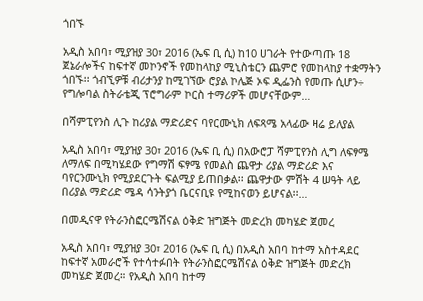ጎበኙ

አዲስ አበባ፣ ሚያዝያ 30፣ 2016 (ኤፍ ቢ ሲ) ከ10 ሀገራት የተውጣጡ 18 ጀኔራሎችና ከፍተኛ መኮንኖች የመከላከያ ሚኒስቴርን ጨምሮ የመከላከያ ተቋማትን ጎበኙ፡፡ ጎብኚዎቹ ብሪታንያ ከሚገኘው ሮያል ኮሌጅ ኦፍ ዲፌንስ የመጡ ሲሆን÷ የግሎባል ስትራቴጂ ፕሮግራም ኮርስ ተማሪዎች መሆናቸውም…

በሻምፒየንስ ሊጉ ከሪያል ማድሪድና ባየርሙኒክ ለፍጻሜ አላፊው ዛሬ ይለያል

አዲስ አበባ፣ ሚያዝያ 30፣ 2016 (ኤፍ ቢ ሲ) በአውሮፓ ሻምፒየንስ ሊግ ለፍፃሜ ለማለፍ በሚካሄደው የግማሽ ፍፃሜ የመልስ ጨዋታ ሪያል ማድሪድ እና ባየርንሙኒክ የሚያደርጉት ፍልሚያ ይጠበቃል፡፡ ጨዋታው ምሽት 4 ሠዓት ላይ በሪያል ማድሪድ ሜዳ ሳንትያጎ ቤርናቢዩ የሚከናወን ይሆናል፡፡…

በመዲናዋ የትራንስፎርሜሽናል ዕቅድ ዝግጅት መድረክ መካሄድ ጀመረ

አዲስ አበባ፣ ሚያዝያ 30፣ 2016 (ኤፍ ቢ ሲ) በአዲስ አበባ ከተማ አስተዳደር ከፍተኛ አመራሮች የተሳተፉበት የትራንስፎርሜሽናል ዕቅድ ዝግጅት መድረክ መካሄድ ጀመረ። የአዲስ አበባ ከተማ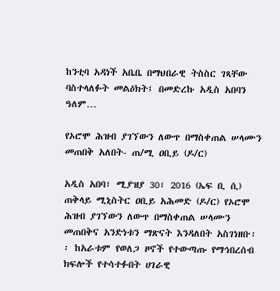ከንቲባ አዳነች አቤቤ በማህበራዊ ትስስር ገጻቸው ባስተላለፉት መልዕክት፤ በመድረኩ አዲስ አበባን ዓለም…

የኦሮሞ ሕዝብ ያገኘውን ለውጥ በማስቀጠል ሠላሙን መጠበቅ አለበት- ጠ/ሚ ዐቢይ (ዶ/ር)

አዲስ አበባ፣ ሚያዝያ 30፣ 2016 (ኤፍ ቢ ሲ) ጠቅላይ ሚኒስትር ዐቢይ አሕመድ (ዶ/ር) የኦሮሞ ሕዝብ ያገኘውን ለውጥ በማስቀጠል ሠላሙን መጠበቅና አንድነቱን ማጽናት እንዳለበት አስገነዘቡ፡፡ ከአራቱም የወለጋ ዞኖች የተውጣጡ የማኅበረሰብ ክፍሎች የተሳተፉበት ሀገራዊ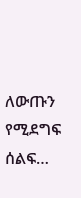ለውጡን የሚደግፍ ሰልፍ…